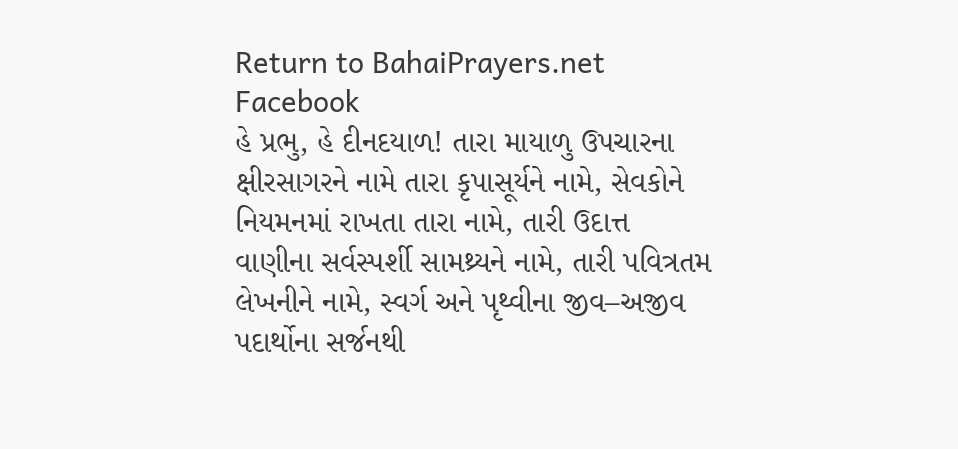Return to BahaiPrayers.net
Facebook
હે પ્રભુ, હે દીનદયાળ! તારા માયાળુ ઉપચારના ક્ષીરસાગરને નામે તારા કૃપાસૂર્યને નામે, સેવકોને નિયમનમાં રાખતા તારા નામે, તારી ઉદાત્ત વાણીના સર્વસ્પર્શી સામથ્ર્યને નામે, તારી પવિત્રતમ લેખનીને નામે, સ્વર્ગ અને પૃથ્વીના જીવ–અજીવ પદાર્થોના સર્જનથી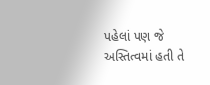પહેલાં પણ જે અસ્તિત્વમાં હતી તે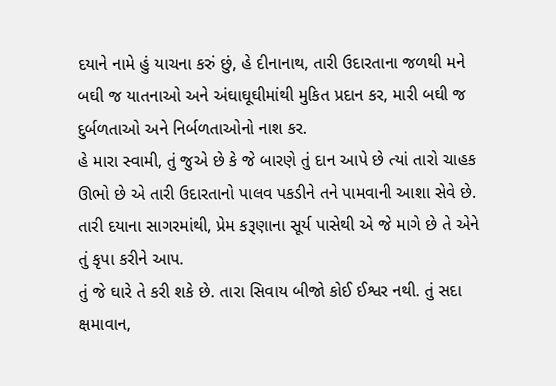દયાને નામે હું યાચના કરું છું, હે દીનાનાથ, તારી ઉદારતાના જળથી મને બઘી જ યાતનાઓ અને અંઘાઘૂઘીમાંથી મુકિત પ્રદાન કર, મારી બઘી જ દુર્બળતાઓ અને નિર્બળતાઓનો નાશ કર.
હે મારા સ્વામી, તું જુએ છે કે જે બારણે તું દાન આપે છે ત્યાં તારો ચાહક ઊભો છે એ તારી ઉદારતાનો પાલવ પકડીને તને પામવાની આશા સેવે છે. તારી દયાના સાગરમાંથી, પ્રેમ કરૂણાના સૂર્ય પાસેથી એ જે માગે છે તે એને તું કૃપા કરીને આપ.
તું જે ઘારે તે કરી શકે છે. તારા સિવાય બીજો કોઈ ઈશ્વર નથી. તું સદા ક્ષમાવાન,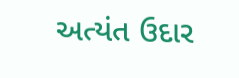અત્યંત ઉદાર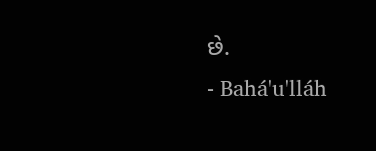છે.
- Bahá'u'lláh